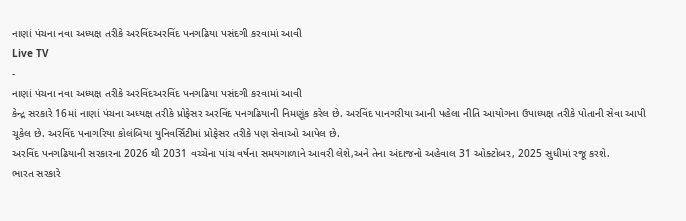નાણાં પંચના નવા અધ્યક્ષ તરીકે અરવિંદઅરવિંદ પનગઢિયા પસંદગી કરવામાં આવી
Live TV
-
નાણાં પંચના નવા અધ્યક્ષ તરીકે અરવિંદઅરવિંદ પનગઢિયા પસંદગી કરવામાં આવી
કેન્દ્ર સરકારે 16માં નાણાં પંચના અધ્યક્ષ તરીકે પ્રોફેસર અરવિંદ પનગઢિયાની નિમણૂંક કરેલ છે. અરવિંદ પાનગરીયા આની પહેલા નીતિ આયોગના ઉપાધ્યક્ષ તરીકે પોતાની સેવા આપી ચૂકેલ છે. અરવિંદ પનાગરિયા કોલંબિયા યુનિવર્સિટીમાં પ્રોફેસર તરીકે પણ સેવાઓ આપેલ છે.
અરવિંદ પનગઢિયાની સરકારના 2026 થી 2031 વચ્ચેના પાંચ વર્ષના સમયગાળાને આવરી લેશે,અને તેના અંદાજનો અહેવાલ 31 ઓક્ટોબર, 2025 સુધીમાં રજૂ કરશે.
ભારત સરકારે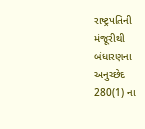રાષ્ટ્રપતિની મંજૂરીથી બંધારણના અનુચ્છેદ 280(1) ના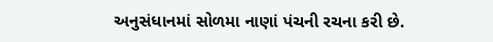અનુસંધાનમાં સોળમા નાણાં પંચની રચના કરી છે.